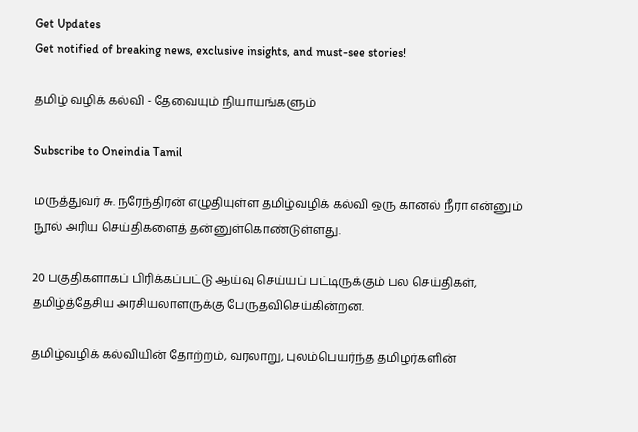Get Updates
Get notified of breaking news, exclusive insights, and must-see stories!

தமிழ் வழிக் கல்வி - தேவையும் நியாயங்களும்

Subscribe to Oneindia Tamil

மருத்துவர் சு. நரேந்திரன் எழுதியுள்ள தமிழ்வழிக் கல்வி ஒரு கானல் நீரா என்னும் நூல் அரிய செய்திகளைத் தன்னுள்கொண்டுள்ளது.

20 பகுதிகளாகப் பிரிக்கப்பட்டு ஆய்வு செய்யப் பட்டிருக்கும் பல செய்திகள், தமிழ்த்தேசிய அரசியலாளருக்கு பேருதவிசெய்கின்றன.

தமிழ்வழிக் கல்வியின் தோற்றம், வரலாறு, புலம்பெயர்ந்த தமிழர்களின்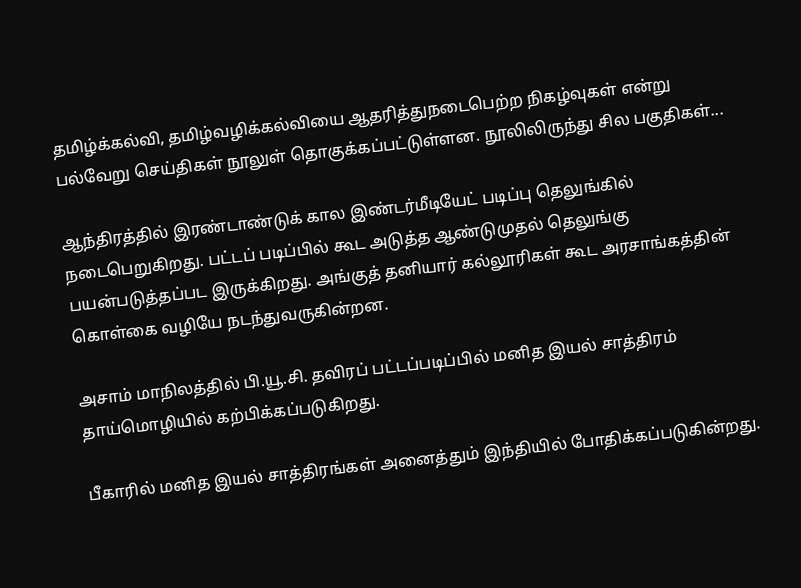தமிழ்க்கல்வி, தமிழ்வழிக்கல்வியை ஆதரித்துநடைபெற்ற நிகழ்வுகள் என்று பல்வேறு செய்திகள் நூலுள் தொகுக்கப்பட்டுள்ளன. நூலிலிருந்து சில பகுதிகள்...

ஆந்திரத்தில் இரண்டாண்டுக் கால இண்டர்மீடியேட் படிப்பு தெலுங்கில் நடைபெறுகிறது. பட்டப் படிப்பில் கூட அடுத்த ஆண்டுமுதல் தெலுங்கு பயன்படுத்தப்பட இருக்கிறது. அங்குத் தனியார் கல்லூரிகள் கூட அரசாங்கத்தின் கொள்கை வழியே நடந்துவருகின்றன.

அசாம் மாநிலத்தில் பி.யூ.சி. தவிரப் பட்டப்படிப்பில் மனித இயல் சாத்திரம் தாய்மொழியில் கற்பிக்கப்படுகிறது.

பீகாரில் மனித இயல் சாத்திரங்கள் அனைத்தும் இந்தியில் போதிக்கப்படுகின்றது.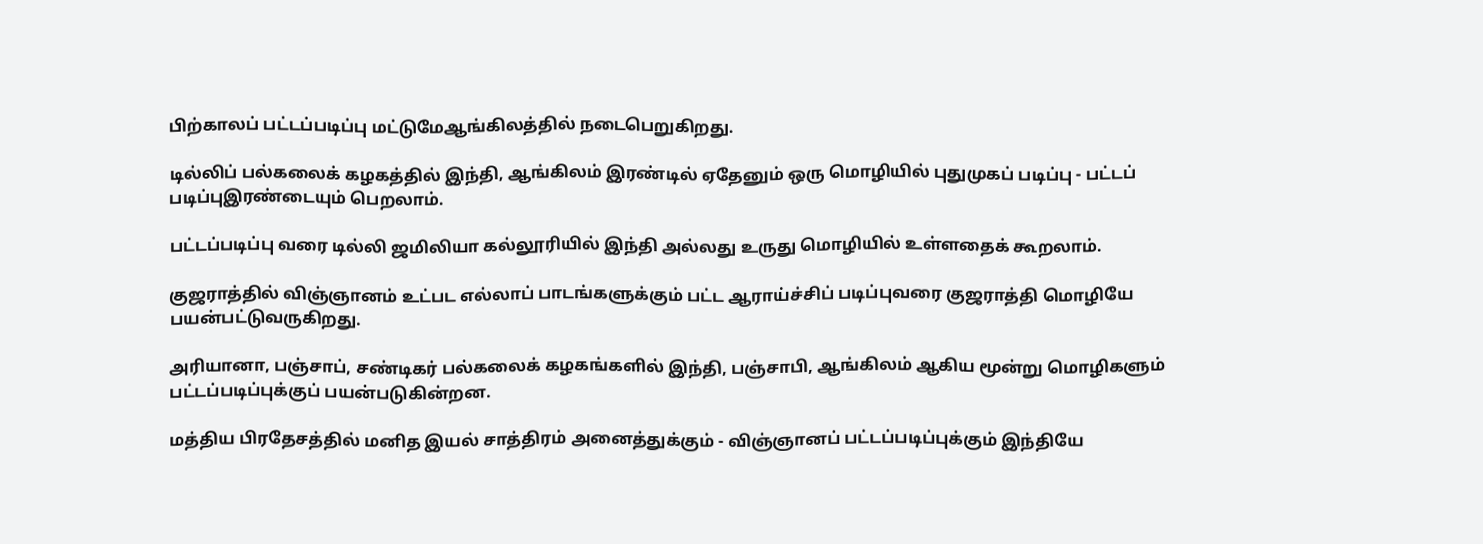பிற்காலப் பட்டப்படிப்பு மட்டுமேஆங்கிலத்தில் நடைபெறுகிறது.

டில்லிப் பல்கலைக் கழகத்தில் இந்தி, ஆங்கிலம் இரண்டில் ஏதேனும் ஒரு மொழியில் புதுமுகப் படிப்பு - பட்டப் படிப்புஇரண்டையும் பெறலாம்.

பட்டப்படிப்பு வரை டில்லி ஜமிலியா கல்லூரியில் இந்தி அல்லது உருது மொழியில் உள்ளதைக் கூறலாம்.

குஜராத்தில் விஞ்ஞானம் உட்பட எல்லாப் பாடங்களுக்கும் பட்ட ஆராய்ச்சிப் படிப்புவரை குஜராத்தி மொழியே பயன்பட்டுவருகிறது.

அரியானா, பஞ்சாப், சண்டிகர் பல்கலைக் கழகங்களில் இந்தி, பஞ்சாபி, ஆங்கிலம் ஆகிய மூன்று மொழிகளும் பட்டப்படிப்புக்குப் பயன்படுகின்றன.

மத்திய பிரதேசத்தில் மனித இயல் சாத்திரம் அனைத்துக்கும் - விஞ்ஞானப் பட்டப்படிப்புக்கும் இந்தியே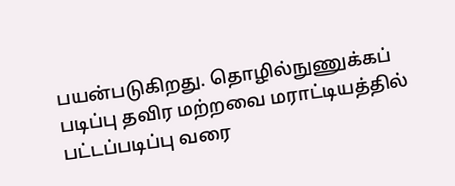பயன்படுகிறது. தொழில்நுணுக்கப் படிப்பு தவிர மற்றவை மராட்டியத்தில் பட்டப்படிப்பு வரை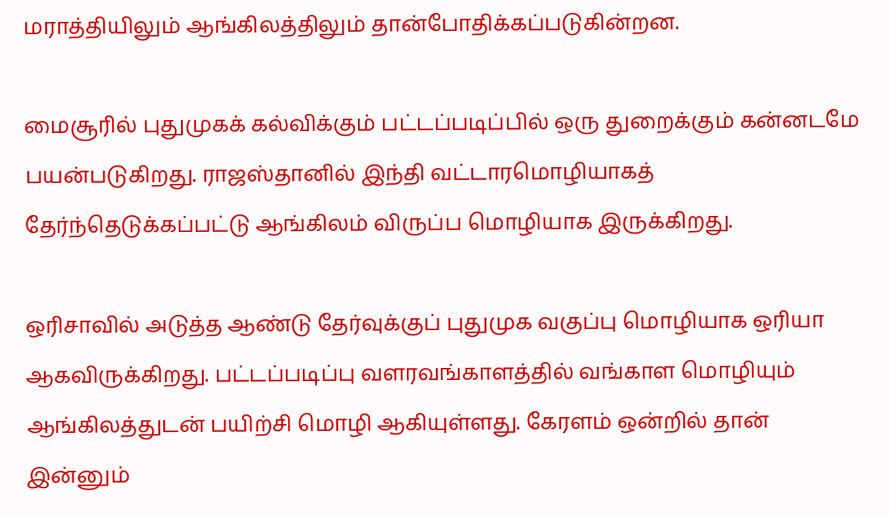மராத்தியிலும் ஆங்கிலத்திலும் தான்போதிக்கப்படுகின்றன.

மைசூரில் புதுமுகக் கல்விக்கும் பட்டப்படிப்பில் ஒரு துறைக்கும் கன்னடமே பயன்படுகிறது. ராஜஸ்தானில் இந்தி வட்டாரமொழியாகத் தேர்ந்தெடுக்கப்பட்டு ஆங்கிலம் விருப்ப மொழியாக இருக்கிறது.

ஒரிசாவில் அடுத்த ஆண்டு தேர்வுக்குப் புதுமுக வகுப்பு மொழியாக ஒரியா ஆகவிருக்கிறது. பட்டப்படிப்பு வளரவங்காளத்தில் வங்காள மொழியும் ஆங்கிலத்துடன் பயிற்சி மொழி ஆகியுள்ளது. கேரளம் ஒன்றில் தான் இன்னும்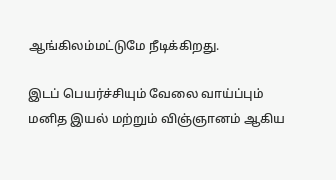ஆங்கிலம்மட்டுமே நீடிக்கிறது.

இடப் பெயர்ச்சியும் வேலை வாய்ப்பும் மனித இயல் மற்றும் விஞ்ஞானம் ஆகிய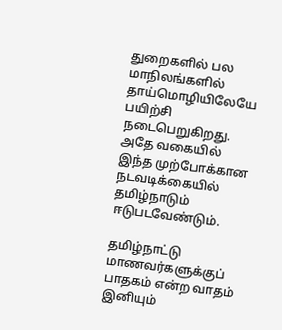துறைகளில் பல மாநிலங்களில் தாய்மொழியிலேயே பயிற்சி நடைபெறுகிறது. அதே வகையில் இந்த முற்போக்கான நடவடிக்கையில் தமிழ்நாடும் ஈடுபடவேண்டும்.

தமிழ்நாட்டு மாணவர்களுக்குப் பாதகம் என்ற வாதம் இனியும்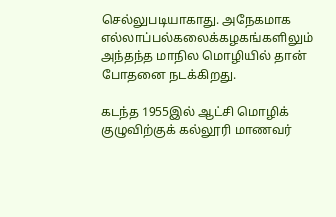செல்லுபடியாகாது. அநேகமாக எல்லாப்பல்கலைக்கழகங்களிலும் அந்தந்த மாநில மொழியில் தான் போதனை நடக்கிறது.

கடந்த 1955இல் ஆட்சி மொழிக் குழுவிற்குக் கல்லூரி மாணவர்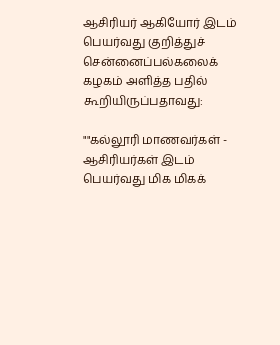ஆசிரியர் ஆகியோர் இடம் பெயர்வது குறித்துச் சென்னைப்பல்கலைக் கழகம் அளித்த பதில் கூறியிருப்பதாவது:

""கல்லூரி மாணவர்கள் - ஆசிரியர்கள் இடம் பெயர்வது மிக மிகக்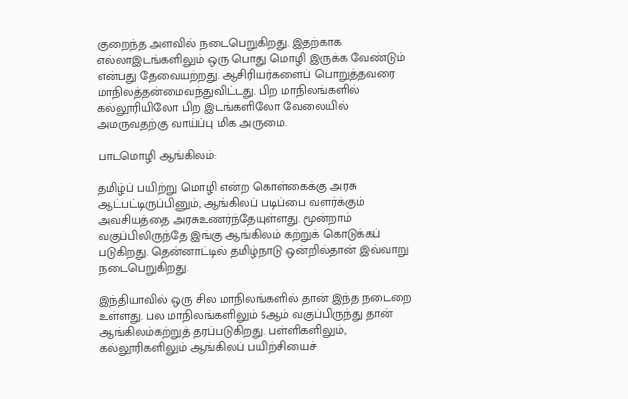குறைந்த அளவில் நடைபெறுகிறது. இதற்காக எல்லாஇடங்களிலும் ஒரு பொது மொழி இருக்க வேண்டும் என்பது தேவையற்றது. ஆசிரியர்களைப் பொறுத்தவரை மாநிலத்தன்மைவந்துவிட்டது. பிற மாநிலங்களில் கல்லூரியிலோ பிற இடங்களிலோ வேலையில் அமருவதற்கு வாய்ப்பு மிக அருமை.

பாடமொழி ஆங்கிலம்:

தமிழ்ப் பயிற்று மொழி என்ற கொள்கைக்கு அரசு ஆட்பட்டிருப்பினும், ஆங்கிலப் படிப்பை வளர்க்கும் அவசியத்தை அரசுஉணர்ந்தேயுள்ளது. மூன்றாம் வகுப்பிலிருந்தே இங்கு ஆங்கிலம் கற்றுக் கொடுக்கப் படுகிறது. தென்னாட்டில் தமிழ்நாடு ஒன்றில்தான் இவ்வாறு நடைபெறுகிறது.

இந்தியாவில் ஒரு சில மாநிலங்களில் தான் இந்த நடைறை உள்ளது. பல மாநிலங்களிலும் 5ஆம் வகுப்பிருந்து தான் ஆங்கிலம்கற்றுத் தரப்படுகிறது. பள்ளிகளிலும், கல்லூரிகளிலும் ஆங்கிலப் பயிற்சியைச்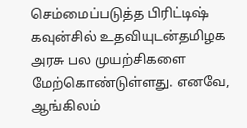செம்மைப்படுத்த பிரிட்டிஷ் கவுன்சில் உதவியுடன்தமிழக அரசு பல முயற்சிகளை மேற்கொண்டுள்ளது. எனவே, ஆங்கிலம்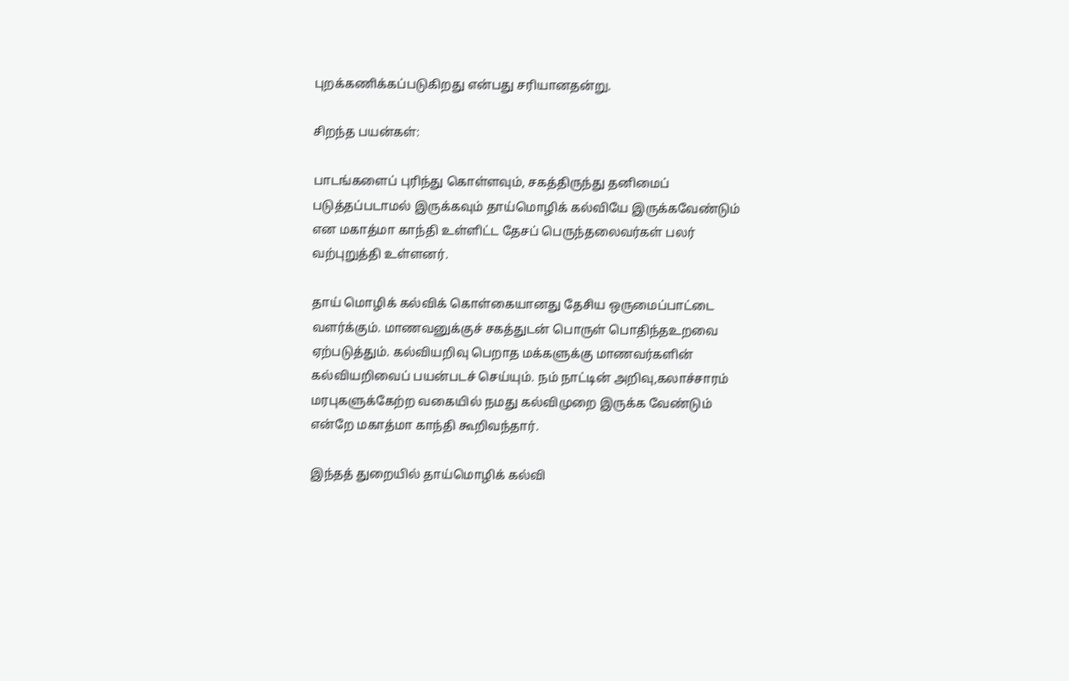புறக்கணிக்கப்படுகிறது என்பது சரியானதன்று.

சிறந்த பயன்கள்:

பாடங்களைப் புரிந்து கொள்ளவும், சகத்திருந்து தனிமைப் படுத்தப்படாமல் இருக்கவும் தாய்மொழிக் கல்வியே இருக்கவேண்டும் என மகாத்மா காந்தி உள்ளிட்ட தேசப் பெருந்தலைவர்கள் பலர் வற்புறுத்தி உள்ளனர்.

தாய் மொழிக் கல்விக் கொள்கையானது தேசிய ஒருமைப்பாட்டை வளர்க்கும். மாணவனுக்குச் சகத்துடன் பொருள் பொதிந்தஉறவை ஏற்படுத்தும். கல்வியறிவு பெறாத மக்களுக்கு மாணவர்களின் கல்வியறிவைப் பயன்படச் செய்யும். நம் நாட்டின் அறிவு,கலாச்சாரம் மரபுகளுக்கேற்ற வகையில் நமது கல்விமுறை இருக்க வேண்டும் என்றே மகாத்மா காந்தி கூறிவந்தார்.

இந்தத் துறையில் தாய்மொழிக் கல்வி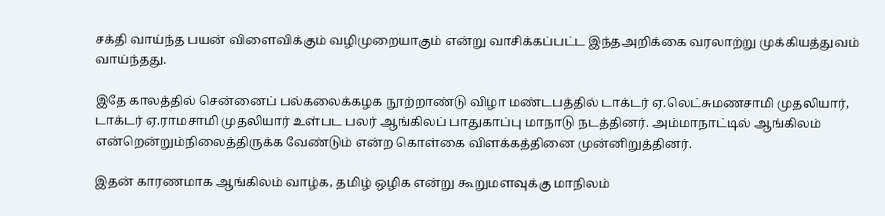சக்தி வாய்ந்த பயன் விளைவிக்கும் வழிமுறையாகும் என்று வாசிக்கப்பட்ட இந்தஅறிக்கை வரலாற்று முக்கியத்துவம் வாய்ந்தது.

இதே காலத்தில் சென்னைப் பல்கலைக்கழக நூற்றாண்டு விழா மண்டபத்தில் டாக்டர் ஏ.லெட்சுமணசாமி முதலியார், டாக்டர் ஏ.ராமசாமி முதலியார் உள்பட பலர் ஆங்கிலப் பாதுகாப்பு மாநாடு நடத்தினர். அம்மாநாட்டில் ஆங்கிலம் என்றென்றும்நிலைத்திருக்க வேண்டும் என்ற கொள்கை விளக்கத்தினை முன்னிறுத்தினர்.

இதன் காரணமாக ஆங்கிலம் வாழ்க, தமிழ் ஒழிக என்று கூறுமளவுக்கு மாநிலம்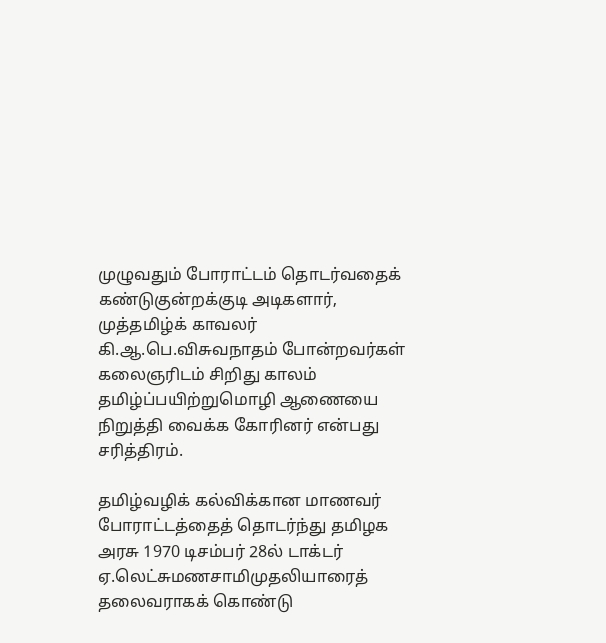முழுவதும் போராட்டம் தொடர்வதைக் கண்டுகுன்றக்குடி அடிகளார், முத்தமிழ்க் காவலர் கி.ஆ.பெ.விசுவநாதம் போன்றவர்கள் கலைஞரிடம் சிறிது காலம் தமிழ்ப்பயிற்றுமொழி ஆணையை நிறுத்தி வைக்க கோரினர் என்பது சரித்திரம்.

தமிழ்வழிக் கல்விக்கான மாணவர் போராட்டத்தைத் தொடர்ந்து தமிழக அரசு 1970 டிசம்பர் 28ல் டாக்டர் ஏ.லெட்சுமணசாமிமுதலியாரைத் தலைவராகக் கொண்டு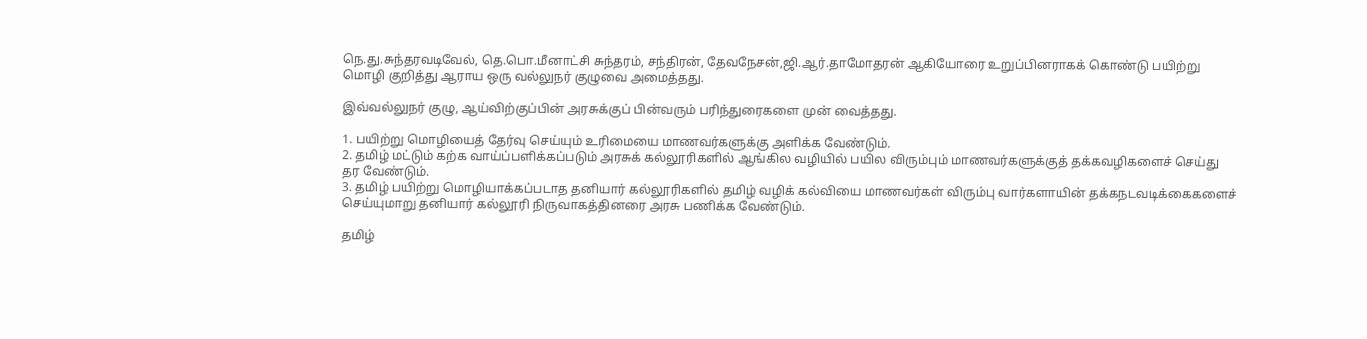நெ.து.சுந்தரவடிவேல், தெ.பொ.மீனாட்சி சுந்தரம், சந்திரன், தேவநேசன்,ஜி.ஆர்.தாமோதரன் ஆகியோரை உறுப்பினராகக் கொண்டு பயிற்று மொழி குறித்து ஆராய ஒரு வல்லுநர் குழுவை அமைத்தது.

இவ்வல்லுநர் குழு, ஆய்விற்குப்பின் அரசுக்குப் பின்வரும் பரிந்துரைகளை முன் வைத்தது.

1. பயிற்று மொழியைத் தேர்வு செய்யும் உரிமையை மாணவர்களுக்கு அளிக்க வேண்டும்.
2. தமிழ் மட்டும் கற்க வாய்ப்பளிக்கப்படும் அரசுக் கல்லூரிகளில் ஆங்கில வழியில் பயில விரும்பும் மாணவர்களுக்குத் தக்கவழிகளைச் செய்து தர வேண்டும்.
3. தமிழ் பயிற்று மொழியாக்கப்படாத தனியார் கல்லூரிகளில் தமிழ் வழிக் கல்வியை மாணவர்கள் விரும்பு வார்களாயின் தக்கநடவடிக்கைகளைச் செய்யுமாறு தனியார் கல்லூரி நிருவாகத்தினரை அரசு பணிக்க வேண்டும்.

தமிழ்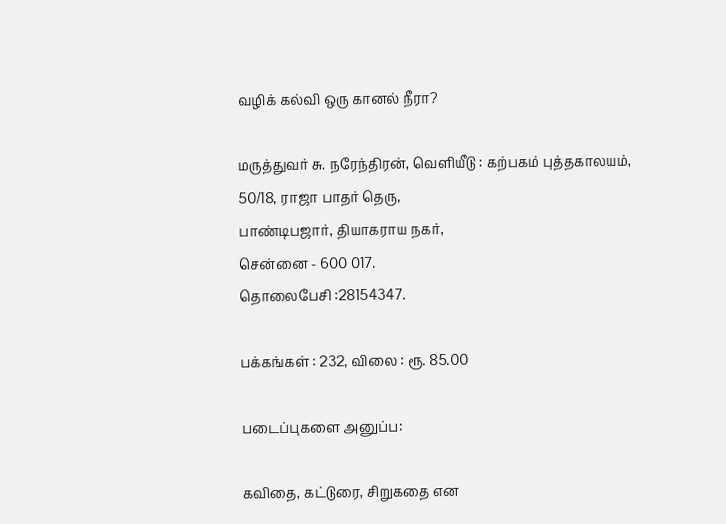வழிக் கல்வி ஒரு கானல் நீரா?

மருத்துவர் சு. நரேந்திரன், வெளியீடு : கற்பகம் புத்தகாலயம்,
50/18, ராஜா பாதர் தெரு,
பாண்டிபஜார், தியாகராய நகர்,
சென்னை - 600 017.
தொலைபேசி :28154347.

பக்கங்கள் : 232, விலை : ரூ. 85.00

படைப்புகளை அனுப்ப:

கவிதை, கட்டுரை, சிறுகதை என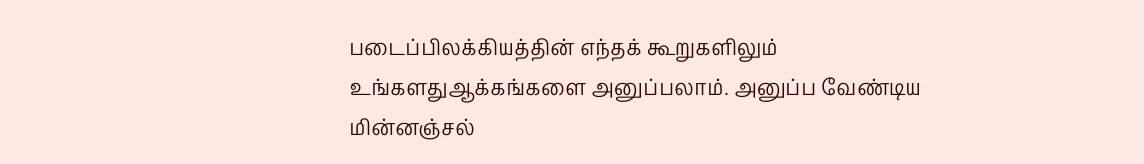படைப்பிலக்கியத்தின் எந்தக் கூறுகளிலும் உங்களதுஆக்கங்களை அனுப்பலாம். அனுப்ப வேண்டிய மின்னஞ்சல்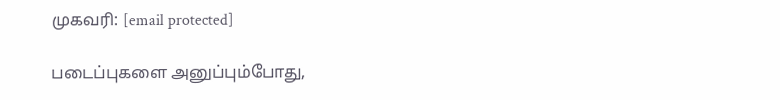முகவரி: [email protected]

படைப்புகளை அனுப்பும்போது,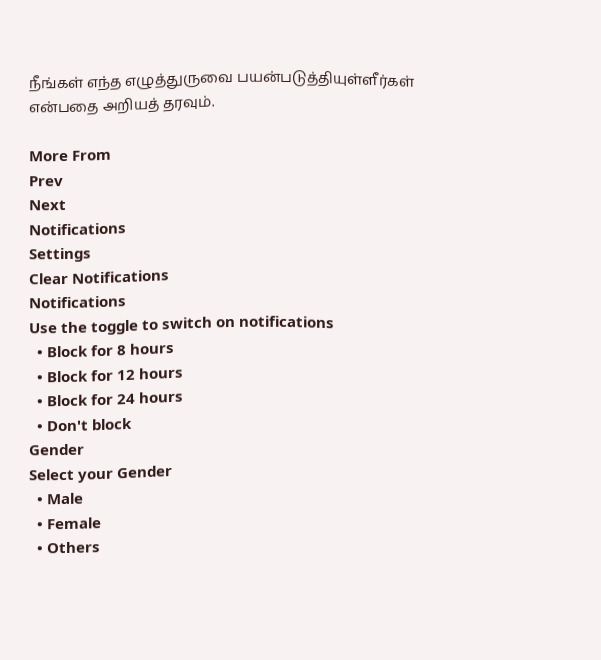நீங்கள் எந்த எழுத்துருவை பயன்படுத்தியுள்ளீர்கள் என்பதை அறியத் தரவும்.

More From
Prev
Next
Notifications
Settings
Clear Notifications
Notifications
Use the toggle to switch on notifications
  • Block for 8 hours
  • Block for 12 hours
  • Block for 24 hours
  • Don't block
Gender
Select your Gender
  • Male
  • Female
  • Others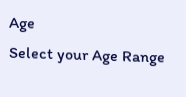Age
Select your Age Range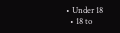• Under 18
  • 18 to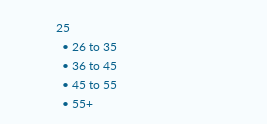25
  • 26 to 35
  • 36 to 45
  • 45 to 55
  • 55+